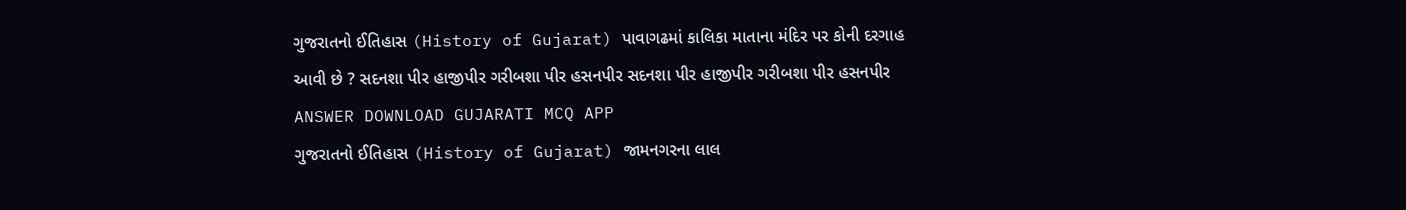ગુજરાતનો ઈતિહાસ (History of Gujarat) પાવાગઢમાં કાલિકા માતાના મંદિર પર કોની દરગાહ આવી છે ? સદનશા પીર હાજીપીર ગરીબશા પીર હસનપીર સદનશા પીર હાજીપીર ગરીબશા પીર હસનપીર ANSWER DOWNLOAD GUJARATI MCQ APP
ગુજરાતનો ઈતિહાસ (History of Gujarat) જામનગરના લાલ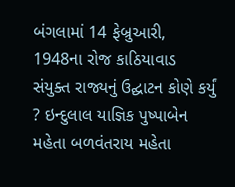બંગલામાં 14 ફેબ્રુઆરી, 1948ના રોજ કાઠિયાવાડ સંયુક્ત રાજ્યનું ઉદ્ઘાટન કોણે કર્યું ? ઇન્દુલાલ યાજ્ઞિક પુષ્પાબેન મહેતા બળવંતરાય મહેતા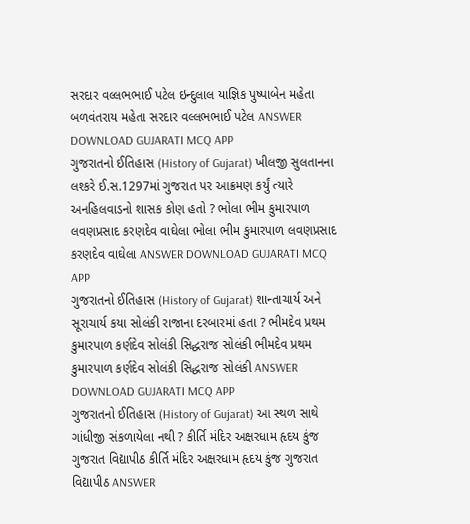સરદાર વલ્લભભાઈ પટેલ ઇન્દુલાલ યાજ્ઞિક પુષ્પાબેન મહેતા બળવંતરાય મહેતા સરદાર વલ્લભભાઈ પટેલ ANSWER DOWNLOAD GUJARATI MCQ APP
ગુજરાતનો ઈતિહાસ (History of Gujarat) ખીલજી સુલતાનના લશ્કરે ઈ.સ.1297માં ગુજરાત પર આક્રમણ કર્યું ત્યારે અનહિલવાડનો શાસક કોણ હતો ? ભોલા ભીમ કુમારપાળ લવણપ્રસાદ કરણદેવ વાઘેલા ભોલા ભીમ કુમારપાળ લવણપ્રસાદ કરણદેવ વાઘેલા ANSWER DOWNLOAD GUJARATI MCQ APP
ગુજરાતનો ઈતિહાસ (History of Gujarat) શાન્તાચાર્ય અને સૂરાચાર્ય કયા સોલંકી રાજાના દરબારમાં હતા ? ભીમદેવ પ્રથમ કુમારપાળ કર્ણદેવ સોલંકી સિદ્ધરાજ સોલંકી ભીમદેવ પ્રથમ કુમારપાળ કર્ણદેવ સોલંકી સિદ્ધરાજ સોલંકી ANSWER DOWNLOAD GUJARATI MCQ APP
ગુજરાતનો ઈતિહાસ (History of Gujarat) આ સ્થળ સાથે ગાંધીજી સંકળાયેલા નથી ? કીર્તિ મંદિર અક્ષરધામ હૃદય કુંજ ગુજરાત વિદ્યાપીઠ કીર્તિ મંદિર અક્ષરધામ હૃદય કુંજ ગુજરાત વિદ્યાપીઠ ANSWER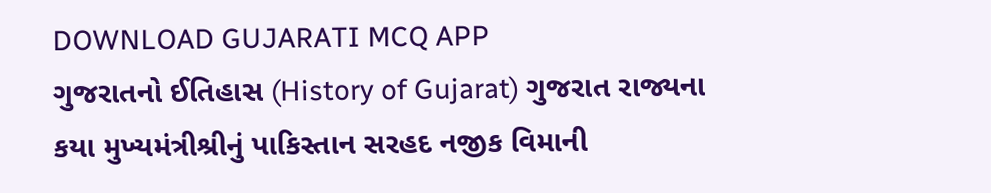DOWNLOAD GUJARATI MCQ APP
ગુજરાતનો ઈતિહાસ (History of Gujarat) ગુજરાત રાજ્યના કયા મુખ્યમંત્રીશ્રીનું પાકિસ્તાન સરહદ નજીક વિમાની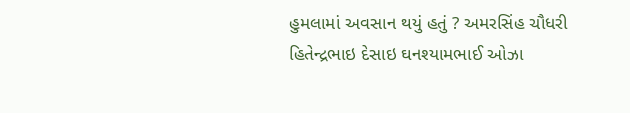હુમલામાં અવસાન થયું હતું ? અમરસિંહ ચૌધરી હિતેન્દ્રભાઇ દેસાઇ ઘનશ્યામભાઈ ઓઝા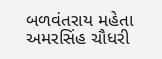બળવંતરાય મહેતા અમરસિંહ ચૌધરી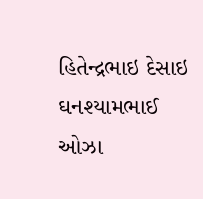હિતેન્દ્રભાઇ દેસાઇ ઘનશ્યામભાઈ ઓઝા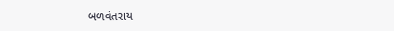બળવંતરાય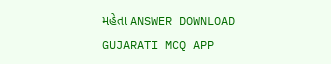મહેતા ANSWER DOWNLOAD GUJARATI MCQ APP